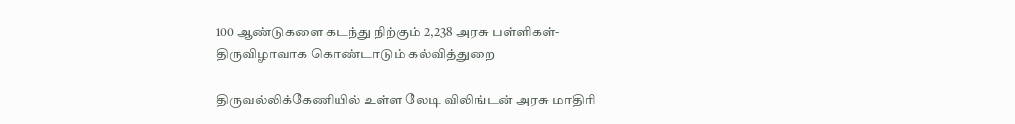100 ஆண்டுகளை கடந்து நிற்கும் 2,238 அரசு பள்ளிகள்- திருவிழாவாக கொண்டாடும் கல்வித்துறை

திருவல்லிக்கேணியில் உள்ள லேடி விலிங்டன் அரசு மாதிரி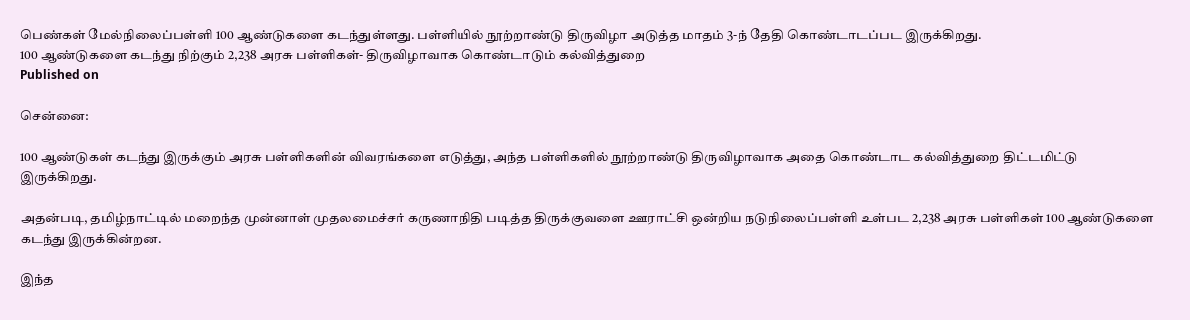பெண்கள் மேல்நிலைப்பள்ளி 100 ஆண்டுகளை கடந்துள்ளது. பள்ளியில் நூற்றாண்டு திருவிழா அடுத்த மாதம் 3-ந் தேதி கொண்டாடப்பட இருக்கிறது.
100 ஆண்டுகளை கடந்து நிற்கும் 2,238 அரசு பள்ளிகள்- திருவிழாவாக கொண்டாடும் கல்வித்துறை
Published on

சென்னை:

100 ஆண்டுகள் கடந்து இருக்கும் அரசு பள்ளிகளின் விவரங்களை எடுத்து, அந்த பள்ளிகளில் நூற்றாண்டு திருவிழாவாக அதை கொண்டாட கல்வித்துறை திட்டமிட்டு இருக்கிறது.

அதன்படி, தமிழ்நாட்டில் மறைந்த முன்னாள் முதலமைச்சர் கருணாநிதி படித்த திருக்குவளை ஊராட்சி ஒன்றிய நடுநிலைப்பள்ளி உள்பட 2,238 அரசு பள்ளிகள் 100 ஆண்டுகளை கடந்து இருக்கின்றன.

இந்த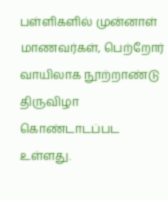பள்ளிகளில் முன்னாள் மாணவர்கள், பெற்றோர் வாயிலாக நூற்றாண்டு திருவிழா கொண்டாடப்பட உள்ளது.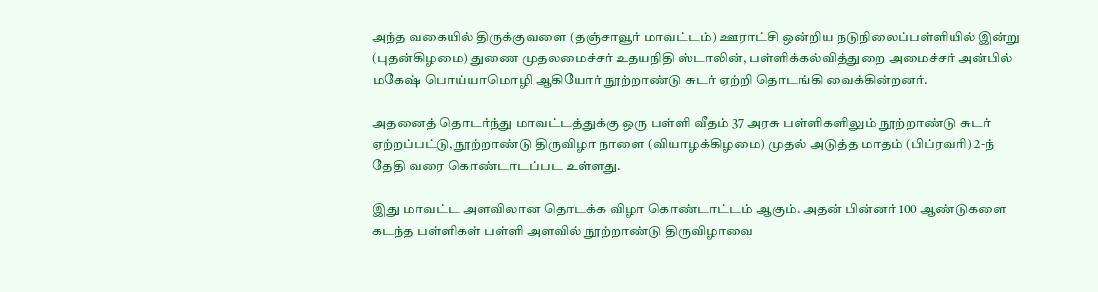அந்த வகையில் திருக்குவளை (தஞ்சாவூர் மாவட்டம்) ஊராட்சி ஒன்றிய நடுநிலைப்பள்ளியில் இன்று (புதன்கிழமை) துணை முதலமைச்சர் உதயநிதி ஸ்டாலின், பள்ளிக்கல்வித்துறை அமைச்சர் அன்பில் மகேஷ் பொய்யாமொழி ஆகியோர் நூற்றாண்டு சுடர் ஏற்றி தொடங்கி வைக்கின்றனர்.

அதனைத் தொடர்ந்து மாவட்டத்துக்கு ஒரு பள்ளி வீதம் 37 அரசு பள்ளிகளிலும் நூற்றாண்டு சுடர் ஏற்றப்பட்டு, நூற்றாண்டு திருவிழா நாளை (வியாழக்கிழமை) முதல் அடுத்த மாதம் (பிப்ரவரி) 2-ந் தேதி வரை கொண்டாடப்பட உள்ளது.

இது மாவட்ட அளவிலான தொடக்க விழா கொண்டாட்டம் ஆகும். அதன் பின்னர் 100 ஆண்டுகளை கடந்த பள்ளிகள் பள்ளி அளவில் நூற்றாண்டு திருவிழாவை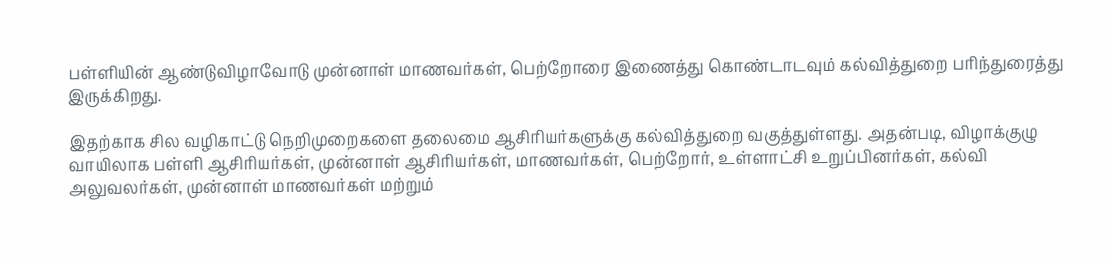பள்ளியின் ஆண்டுவிழாவோடு முன்னாள் மாணவர்கள், பெற்றோரை இணைத்து கொண்டாடவும் கல்வித்துறை பரிந்துரைத்து இருக்கிறது.

இதற்காக சில வழிகாட்டு நெறிமுறைகளை தலைமை ஆசிரியர்களுக்கு கல்வித்துறை வகுத்துள்ளது. அதன்படி, விழாக்குழு வாயிலாக பள்ளி ஆசிரியர்கள், முன்னாள் ஆசிரியர்கள், மாணவர்கள், பெற்றோர், உள்ளாட்சி உறுப்பினர்கள், கல்வி அலுவலர்கள், முன்னாள் மாணவர்கள் மற்றும்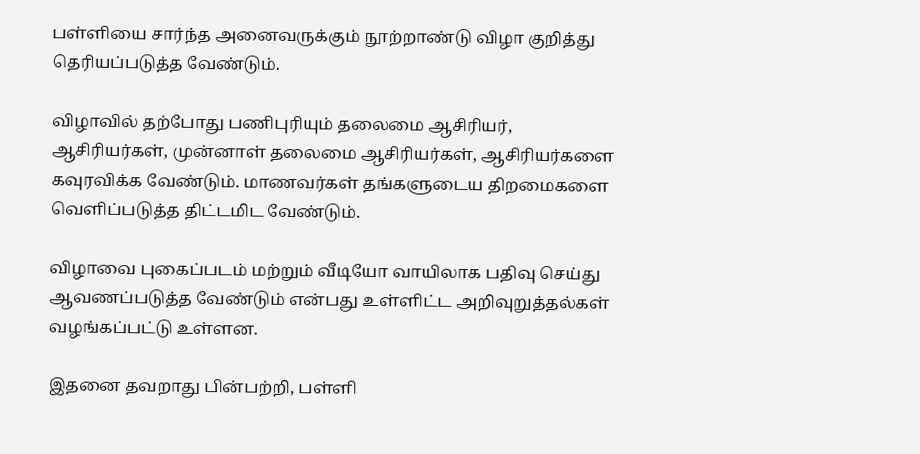பள்ளியை சார்ந்த அனைவருக்கும் நூற்றாண்டு விழா குறித்து தெரியப்படுத்த வேண்டும்.

விழாவில் தற்போது பணிபுரியும் தலைமை ஆசிரியர், ஆசிரியர்கள், முன்னாள் தலைமை ஆசிரியர்கள், ஆசிரியர்களை கவுரவிக்க வேண்டும். மாணவர்கள் தங்களுடைய திறமைகளை வெளிப்படுத்த திட்டமிட வேண்டும்.

விழாவை புகைப்படம் மற்றும் வீடியோ வாயிலாக பதிவு செய்து ஆவணப்படுத்த வேண்டும் என்பது உள்ளிட்ட அறிவுறுத்தல்கள் வழங்கப்பட்டு உள்ளன.

இதனை தவறாது பின்பற்றி, பள்ளி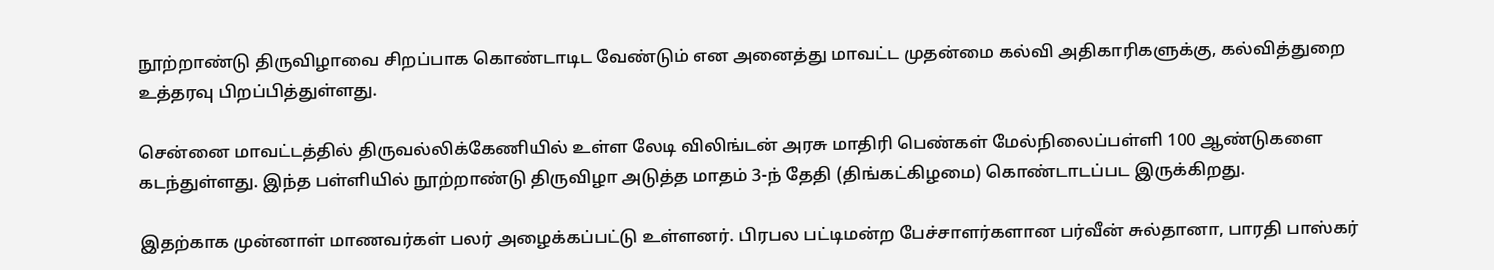நூற்றாண்டு திருவிழாவை சிறப்பாக கொண்டாடிட வேண்டும் என அனைத்து மாவட்ட முதன்மை கல்வி அதிகாரிகளுக்கு, கல்வித்துறை உத்தரவு பிறப்பித்துள்ளது.

சென்னை மாவட்டத்தில் திருவல்லிக்கேணியில் உள்ள லேடி விலிங்டன் அரசு மாதிரி பெண்கள் மேல்நிலைப்பள்ளி 100 ஆண்டுகளை கடந்துள்ளது. இந்த பள்ளியில் நூற்றாண்டு திருவிழா அடுத்த மாதம் 3-ந் தேதி (திங்கட்கிழமை) கொண்டாடப்பட இருக்கிறது.

இதற்காக முன்னாள் மாணவர்கள் பலர் அழைக்கப்பட்டு உள்ளனர். பிரபல பட்டிமன்ற பேச்சாளர்களான பர்வீன் சுல்தானா, பாரதி பாஸ்கர்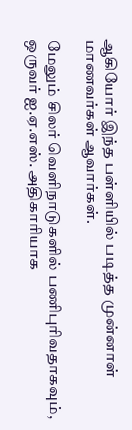ஆகியோர் இந்த பள்ளியில் படித்த முன்னாள் மாணவர்கள் ஆவார்கள்.

மேலும் சிலர் வெளிநாடுகளில் பணிபுரிவதாகவும், ஒருவர் ஐ.ஏ.எஸ். அதிகாரியாக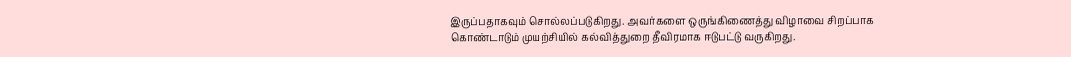இருப்பதாகவும் சொல்லப்படுகிறது. அவர்களை ஒருங்கிணைத்து விழாவை சிறப்பாக கொண்டாடும் முயற்சியில் கல்வித்துறை தீவிரமாக ஈடுபட்டு வருகிறது.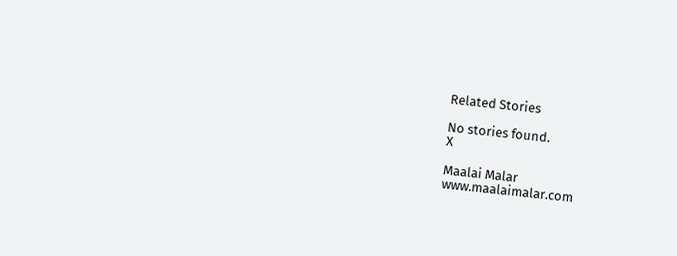Related Stories

No stories found.
X

Maalai Malar
www.maalaimalar.com